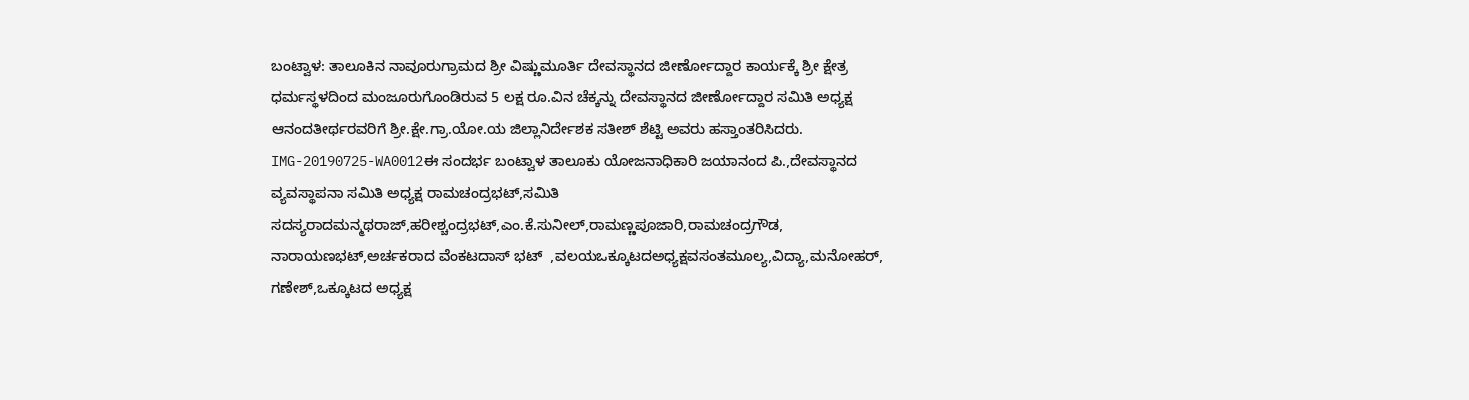ಬಂಟ್ವಾಳ: ತಾಲೂಕಿನ ನಾವೂರುಗ್ರಾಮದ ಶ್ರೀ ವಿಷ್ಣುಮೂರ್ತಿ ದೇವಸ್ಥಾನದ ಜೀರ್ಣೋದ್ದಾರ ಕಾರ್ಯಕ್ಕೆ ಶ್ರೀ ಕ್ಷೇತ್ರ ಧರ್ಮಸ್ಥಳದಿಂದ ಮಂಜೂರುಗೊಂಡಿರುವ 5 ಲಕ್ಷ ರೂ.ವಿನ ಚೆಕ್ಕನ್ನು ದೇವಸ್ಥಾನದ ಜೀರ್ಣೋದ್ದಾರ ಸಮಿತಿ ಅಧ್ಯಕ್ಷ ಆನಂದತೀರ್ಥರವರಿಗೆ ಶ್ರೀ.ಕ್ಷೇ.ಗ್ರಾ.ಯೋ.ಯ ಜಿಲ್ಲಾನಿರ್ದೇಶಕ ಸತೀಶ್ ಶೆಟ್ಟಿ ಅವರು ಹಸ್ತಾಂತರಿಸಿದರು.
IMG-20190725-WA0012ಈ ಸಂದರ್ಭ ಬಂಟ್ವಾಳ ತಾಲೂಕು ಯೋಜನಾಧಿಕಾರಿ ಜಯಾನಂದ ಪಿ.,ದೇವಸ್ಥಾನದ ವ್ಯವಸ್ಥಾಪನಾ ಸಮಿತಿ ಅಧ್ಯಕ್ಷ ರಾಮಚಂದ್ರಭಟ್,ಸಮಿತಿ ಸದಸ್ಯರಾದಮನ್ಮಥರಾಜ್,ಹರೀಶ್ಚಂದ್ರಭಟ್,ಎಂ.ಕೆ.ಸುನೀಲ್,ರಾಮಣ್ಣಪೂಜಾರಿ,ರಾಮಚಂದ್ರಗೌಡ,  ನಾರಾಯಣಭಟ್,ಅರ್ಚಕರಾದ ವೆಂಕಟದಾಸ್ ಭಟ್  ,ವಲಯಒಕ್ಕೂಟದಅಧ್ಯಕ್ಷವಸಂತಮೂಲ್ಯ,ವಿದ್ಯಾ,ಮನೋಹರ್, ಗಣೇಶ್,ಒಕ್ಕೂಟದ ಅಧ್ಯಕ್ಷ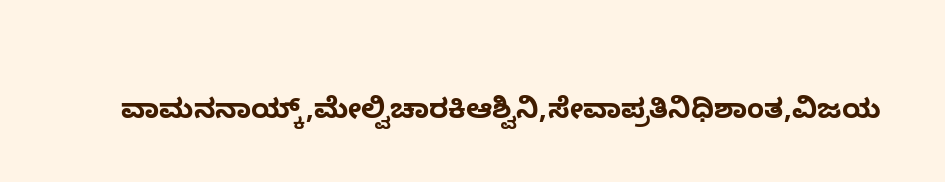ವಾಮನನಾಯ್ಕ್,ಮೇಲ್ವಿಚಾರಕಿಆಶ್ವಿನಿ,ಸೇವಾಪ್ರತಿನಿಧಿಶಾಂತ,ವಿಜಯ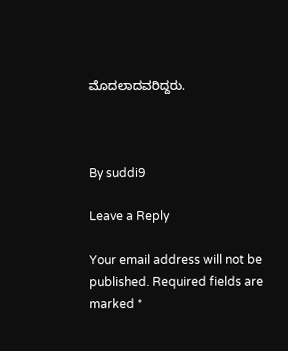ಮೊದಲಾದವರಿದ್ದರು.



By suddi9

Leave a Reply

Your email address will not be published. Required fields are marked *